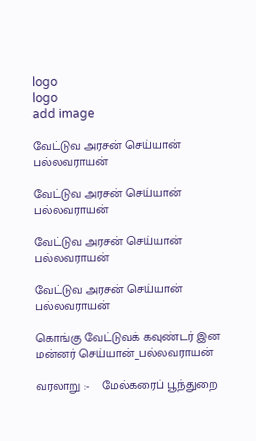logo
logo
add image

வேட்டுவ அரசன் செய்யான் பல்லவராயன்

வேட்டுவ அரசன் செய்யான் பல்லவராயன்

வேட்டுவ அரசன் செய்யான் பல்லவராயன்

வேட்டுவ அரசன் செய்யான் பல்லவராயன்

கொங்கு வேட்டுவக் கவுண்டர் இன மன்னர் செய்யான்_பல்லவராயன்

வரலாறு :-    மேல்கரைப் பூந்துறை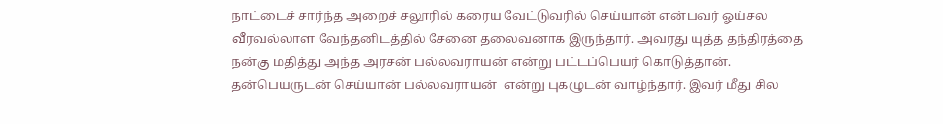நாட்டைச் சார்ந்த அறைச் சலூரில் கரைய வேட்டுவரில் செய்யான் என்பவர் ஓய்சல வீரவல்லாள வேந்தனிடத்தில் சேனை தலைவனாக இருந்தார். அவரது யுத்த தந்திரத்தை நன்கு மதித்து அந்த அரசன் பல்லவராயன் என்று பட்டப்பெயர் கொடுத்தான். தன்பெயருடன் செய்யான் பல்லவராயன்  என்று புகழுடன் வாழ்ந்தார். இவர் மீது சில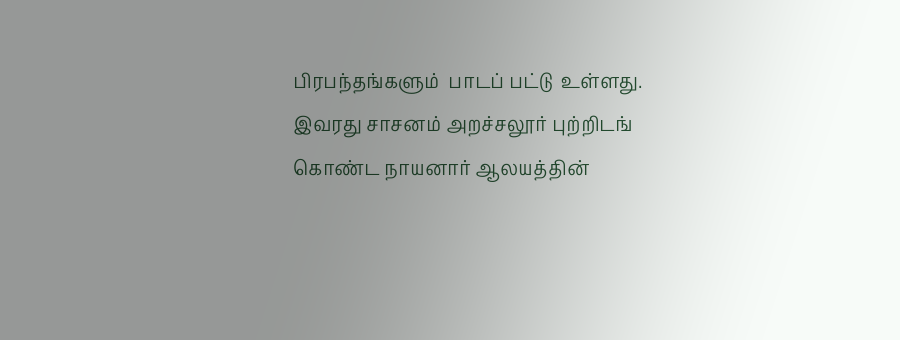பிரபந்தங்களும்  பாடப் பட்டு  உள்ளது. இவரது சாசனம் அறச்சலூர் புற்றிடங் கொண்ட நாயனார் ஆலயத்தின்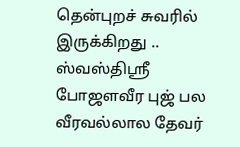தென்புறச் சுவரில் இருக்கிறது .. ஸ்வஸ்திஸ்ரீ போஜளவீர புஜ் பல வீரவல்லால தேவர்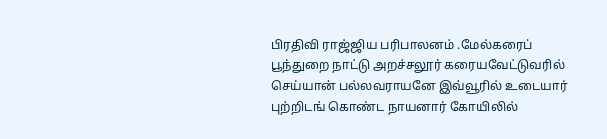பிரதிவி ராஜ்ஜிய பரிபாலனம் .மேல்கரைப் பூந்துறை நாட்டு அறச்சலூர் கரையவேட்டுவரில் செய்யான் பல்லவராயனே இவ்வூரில் உடையார் புற்றிடங் கொண்ட நாயனார் கோயிலில்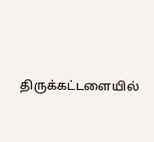திருக்கட்டளையில்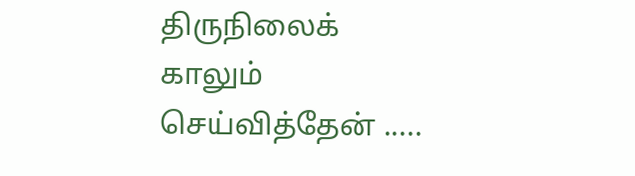திருநிலைக் காலும் செய்வித்தேன் .....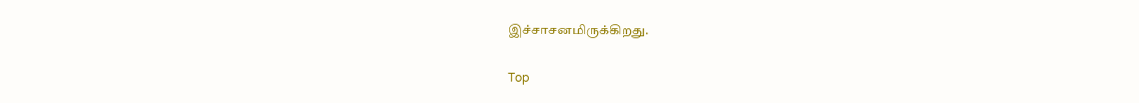இச்சாசனமிருக்கிறது.

Top